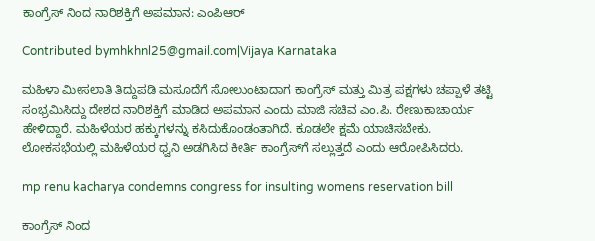ಕಾಂಗ್ರೆಸ್ ನಿಂದ ನಾರಿಶಕ್ತಿಗೆ ಅಪಮಾನ: ಎಂಪಿಆರ್

Contributed bymhkhnl25@gmail.com|Vijaya Karnataka

ಮಹಿಳಾ ಮೀಸಲಾತಿ ತಿದ್ದುಪಡಿ ಮಸೂದೆಗೆ ಸೋಲುಂಟಾದಾಗ ಕಾಂಗ್ರೆಸ್ ಮತ್ತು ಮಿತ್ರ ಪಕ್ಷಗಳು ಚಪ್ಪಾಳೆ ತಟ್ಟಿ ಸಂಭ್ರಮಿಸಿದ್ದು ದೇಶದ ನಾರಿಶಕ್ತಿಗೆ ಮಾಡಿದ ಅಪಮಾನ ಎಂದು ಮಾಜಿ ಸಚಿವ ಎಂ.ಪಿ. ರೇಣುಕಾಚಾರ್ಯ ಹೇಳಿದ್ದಾರೆ. ಮಹಿಳೆಯರ ಹಕ್ಕುಗಳನ್ನು ಕಸಿದುಕೊಂಡಂತಾಗಿದೆ. ಕೂಡಲೇ ಕ್ಷಮೆ ಯಾಚಿಸಬೇಕು. ಲೋಕಸಭೆಯಲ್ಲಿ ಮಹಿಳೆಯರ ಧ್ವನಿ ಅಡಗಿಸಿದ ಕೀರ್ತಿ ಕಾಂಗ್ರೆಸ್‌ಗೆ ಸಲ್ಲುತ್ತದೆ ಎಂದು ಆರೋಪಿಸಿದರು.

mp renu kacharya condemns congress for insulting womens reservation bill

ಕಾಂಗ್ರೆಸ್ ನಿಂದ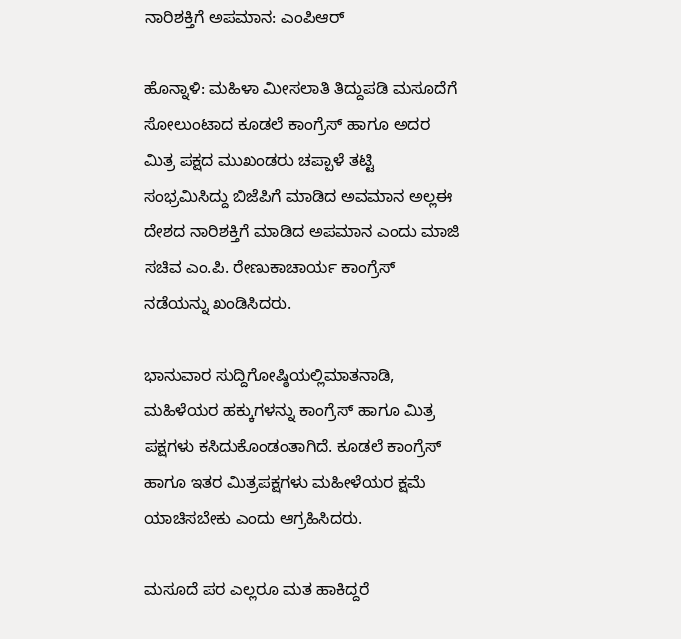ನಾರಿಶಕ್ತಿಗೆ ಅಪಮಾನ: ಎಂಪಿಆರ್

ಹೊನ್ನಾಳಿ: ಮಹಿಳಾ ಮೀಸಲಾತಿ ತಿದ್ದುಪಡಿ ಮಸೂದೆಗೆ ಸೋಲುಂಟಾದ ಕೂಡಲೆ ಕಾಂಗ್ರೆಸ್ ಹಾಗೂ ಅದರ ಮಿತ್ರ ಪಕ್ಷದ ಮುಖಂಡರು ಚಪ್ಪಾಳೆ ತಟ್ಟಿ ಸಂಭ್ರಮಿಸಿದ್ದು ಬಿಜೆಪಿಗೆ ಮಾಡಿದ ಅವಮಾನ ಅಲ್ಲಈ ದೇಶದ ನಾರಿಶಕ್ತಿಗೆ ಮಾಡಿದ ಅಪಮಾನ ಎಂದು ಮಾಜಿ ಸಚಿವ ಎಂ.ಪಿ. ರೇಣುಕಾಚಾರ್ಯ ಕಾಂಗ್ರೆಸ್ ನಡೆಯನ್ನು ಖಂಡಿಸಿದರು.

ಭಾನುವಾರ ಸುದ್ದಿಗೋಷ್ಠಿಯಲ್ಲಿಮಾತನಾಡಿ, ಮಹಿಳೆಯರ ಹಕ್ಕುಗಳನ್ನು ಕಾಂಗ್ರೆಸ್ ಹಾಗೂ ಮಿತ್ರ ಪಕ್ಷಗಳು ಕಸಿದುಕೊಂಡಂತಾಗಿದೆ. ಕೂಡಲೆ ಕಾಂಗ್ರೆಸ್ ಹಾಗೂ ಇತರ ಮಿತ್ರಪಕ್ಷಗಳು ಮಹೀಳೆಯರ ಕ್ಷಮೆ ಯಾಚಿಸಬೇಕು ಎಂದು ಆಗ್ರಹಿಸಿದರು.

ಮಸೂದೆ ಪರ ಎಲ್ಲರೂ ಮತ ಹಾಕಿದ್ದರೆ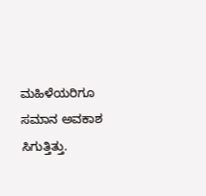ಮಹಿಳೆಯರಿಗೂ ಸಮಾನ ಅವಕಾಶ ಸಿಗುತ್ತಿತ್ತು.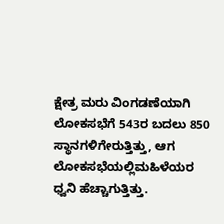ಕ್ಷೇತ್ರ ಮರು ವಿಂಗಡಣೆಯಾಗಿ ಲೋಕಸಭೆಗೆ 543ರ ಬದಲು 850 ಸ್ಥಾನಗಳಿಗೇರುತ್ತಿತ್ತು, ಆಗ ಲೋಕಸಭೆಯಲ್ಲಿಮಹಿಳೆಯರ ಧ್ವನಿ ಹೆಚ್ಚಾಗುತ್ತಿತ್ತು.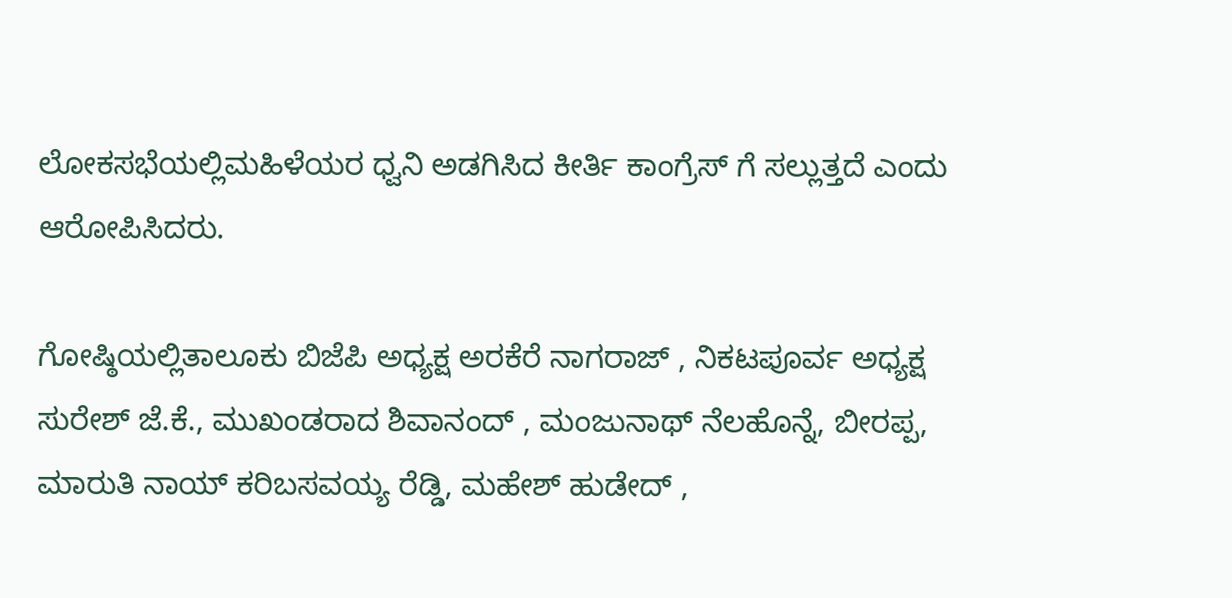ಲೋಕಸಭೆಯಲ್ಲಿಮಹಿಳೆಯರ ಧ್ವನಿ ಅಡಗಿಸಿದ ಕೀರ್ತಿ ಕಾಂಗ್ರೆಸ್ ಗೆ ಸಲ್ಲುತ್ತದೆ ಎಂದು ಆರೋಪಿಸಿದರು.

ಗೋಷ್ಠಿಯಲ್ಲಿತಾಲೂಕು ಬಿಜೆಪಿ ಅಧ್ಯಕ್ಷ ಅರಕೆರೆ ನಾಗರಾಜ್ , ನಿಕಟಪೂರ್ವ ಅಧ್ಯಕ್ಷ ಸುರೇಶ್ ಜೆ.ಕೆ., ಮುಖಂಡರಾದ ಶಿವಾನಂದ್ , ಮಂಜುನಾಥ್ ನೆಲಹೊನ್ನೆ, ಬೀರಪ್ಪ, ಮಾರುತಿ ನಾಯ್ ಕರಿಬಸವಯ್ಯ ರೆಡ್ಡಿ, ಮಹೇಶ್ ಹುಡೇದ್ ,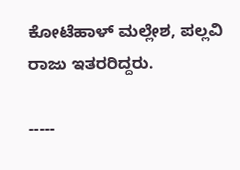ಕೋಟೆಹಾಳ್ ಮಲ್ಲೇಶ, ಪಲ್ಲವಿ ರಾಜು ಇತರರಿದ್ದರು.

-----